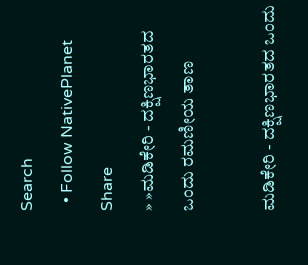Search
  • Follow NativePlanet
Share
» »ಮಡಿಕೇರಿ - ದಕ್ಷಿಣಭಾರತದ ಒಂದು ರಮಣೀಯ ತಾಣ

ಮಡಿಕೇರಿ - ದಕ್ಷಿಣಭಾರತದ ಒಂದು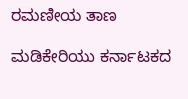ರಮಣೀಯ ತಾಣ

ಮಡಿಕೇರಿಯು ಕರ್ನಾಟಕದ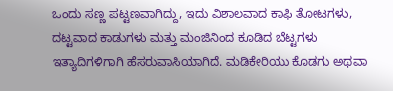ಒಂದು ಸಣ್ಣ ಪಟ್ಟಣವಾಗಿದ್ದು, ಇದು ವಿಶಾಲವಾದ ಕಾಫಿ ತೋಟಗಳು, ದಟ್ಟವಾದ ಕಾಡುಗಳು ಮತ್ತು ಮಂಜಿನಿಂದ ಕೂಡಿದ ಬೆಟ್ಟಗಳು ಇತ್ಯಾದಿಗಳಿಗಾಗಿ ಹೆಸರುವಾಸಿಯಾಗಿದೆ. ಮಡಿಕೇರಿಯು ಕೊಡಗು ಅಥವಾ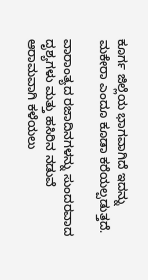ಕೂರ್ಗ ಜಿಲ್ಲೆಯ ಭಾಗವಾಗಿದೆ ಇದನ್ನು ಮಕೇರಾ ಎಂದೂ ಕೂಡಾ ಕರೆಯಲ್ಪಡುತ್ತದೆ.

ವಾರಾಂತ್ಯದ ರಜಾದಿನಗಳನ್ನು ಸುಂದರವಾದ ದೃಶ್ಯಗಳು ಮತ್ತು ಹಸಿರಿನ ನಡುವೆ ಆರಾಮವಾಗಿ ಕಳೆಯಲು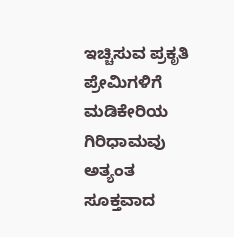ಇಚ್ಚಿಸುವ ಪ್ರಕೃತಿ ಪ್ರೇಮಿಗಳಿಗೆ ಮಡಿಕೇರಿಯ ಗಿರಿಧಾಮವು ಅತ್ಯಂತ ಸೂಕ್ತವಾದ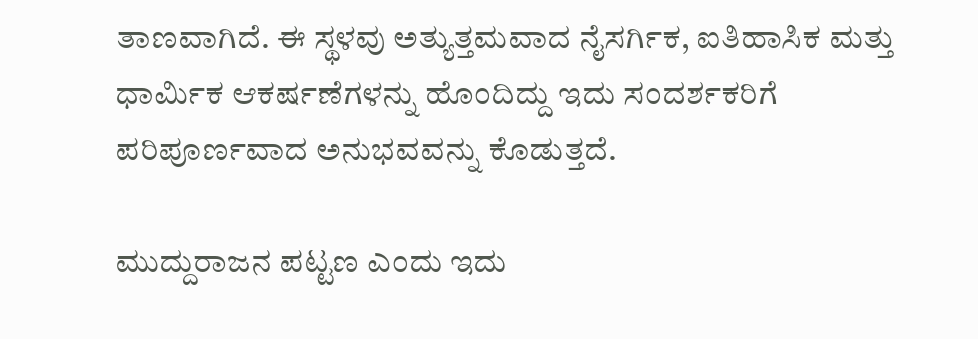ತಾಣವಾಗಿದೆ. ಈ ಸ್ಥಳವು ಅತ್ಯುತ್ತಮವಾದ ನೈಸರ್ಗಿಕ, ಐತಿಹಾಸಿಕ ಮತ್ತು ಧಾರ್ಮಿಕ ಆಕರ್ಷಣೆಗಳನ್ನು ಹೊಂದಿದ್ದು ಇದು ಸಂದರ್ಶಕರಿಗೆ ಪರಿಪೂರ್ಣವಾದ ಅನುಭವವನ್ನು ಕೊಡುತ್ತದೆ.

ಮುದ್ದುರಾಜನ ಪಟ್ಟಣ ಎಂದು ಇದು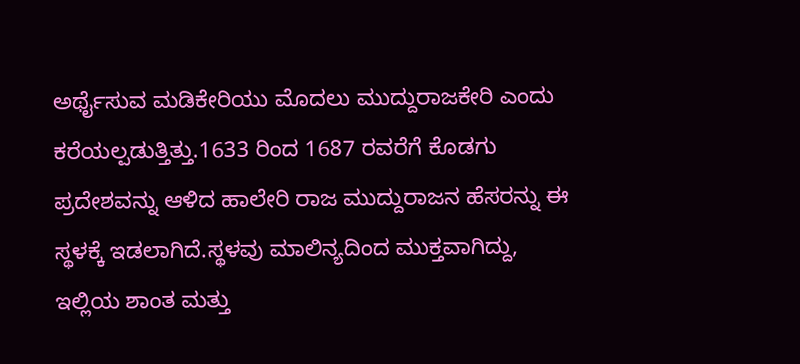ಅರ್ಥೈಸುವ ಮಡಿಕೇರಿಯು ಮೊದಲು ಮುದ್ದುರಾಜಕೇರಿ ಎಂದು ಕರೆಯಲ್ಪಡುತ್ತಿತ್ತು.1633 ರಿಂದ 1687 ರವರೆಗೆ ಕೊಡಗು ಪ್ರದೇಶವನ್ನು ಆಳಿದ ಹಾಲೇರಿ ರಾಜ ಮುದ್ದುರಾಜನ ಹೆಸರನ್ನು ಈ ಸ್ಥಳಕ್ಕೆ ಇಡಲಾಗಿದೆ.ಸ್ಥಳವು ಮಾಲಿನ್ಯದಿಂದ ಮುಕ್ತವಾಗಿದ್ದು, ಇಲ್ಲಿಯ ಶಾಂತ ಮತ್ತು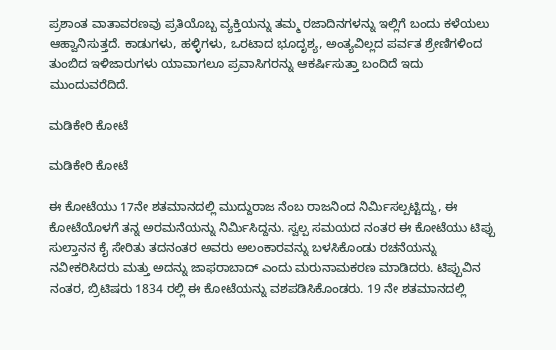ಪ್ರಶಾಂತ ವಾತಾವರಣವು ಪ್ರತಿಯೊಬ್ಬ ವ್ಯಕ್ತಿಯನ್ನು ತಮ್ಮ ರಜಾದಿನಗಳನ್ನು ಇಲ್ಲಿಗೆ ಬಂದು ಕಳೆಯಲು ಆಹ್ವಾನಿಸುತ್ತದೆ. ಕಾಡುಗಳು, ಹಳ್ಳಿಗಳು, ಒರಟಾದ ಭೂದೃಶ್ಯ, ಅಂತ್ಯವಿಲ್ಲದ ಪರ್ವತ ಶ್ರೇಣಿಗಳಿಂದ ತುಂಬಿದ ಇಳಿಜಾರುಗಳು ಯಾವಾಗಲೂ ಪ್ರವಾಸಿಗರನ್ನು ಆಕರ್ಷಿಸುತ್ತಾ ಬಂದಿದೆ ಇದು ಮುಂದುವರೆದಿದೆ.

ಮಡಿಕೇರಿ ಕೋಟೆ

ಮಡಿಕೇರಿ ಕೋಟೆ

ಈ ಕೋಟೆಯು 17ನೇ ಶತಮಾನದಲ್ಲಿ ಮುದ್ದುರಾಜ ನೆಂಬ ರಾಜನಿಂದ ನಿರ್ಮಿಸಲ್ಪಟ್ಟಿದ್ದು, ಈ ಕೋಟೆಯೊಳಗೆ ತನ್ನ ಅರಮನೆಯನ್ನು ನಿರ್ಮಿಸಿದ್ದನು. ಸ್ವಲ್ಪ ಸಮಯದ ನಂತರ ಈ ಕೋಟೆಯು ಟಿಪ್ಪು ಸುಲ್ತಾನನ ಕೈ ಸೇರಿತು ತದನಂತರ ಅವರು ಅಲಂಕಾರವನ್ನು ಬಳಸಿಕೊಂಡು ರಚನೆಯನ್ನು ನವೀಕರಿಸಿದರು ಮತ್ತು ಅದನ್ನು ಜಾಫರಾಬಾದ್ ಎಂದು ಮರುನಾಮಕರಣ ಮಾಡಿದರು. ಟಿಪ್ಪುವಿನ ನಂತರ, ಬ್ರಿಟಿಷರು 1834 ರಲ್ಲಿ ಈ ಕೋಟೆಯನ್ನು ವಶಪಡಿಸಿಕೊಂಡರು. 19 ನೇ ಶತಮಾನದಲ್ಲಿ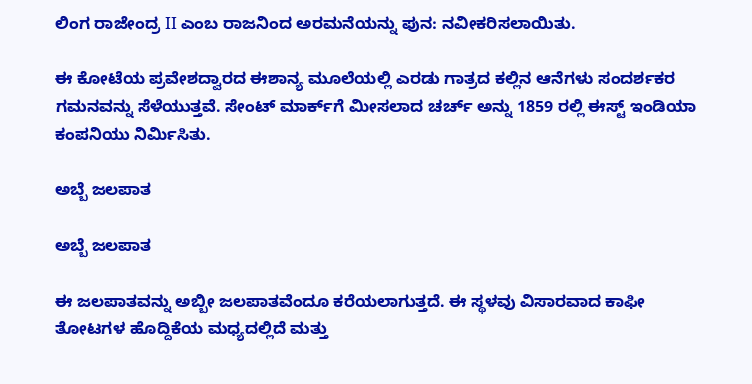ಲಿಂಗ ರಾಜೇಂದ್ರ II ಎಂಬ ರಾಜನಿಂದ ಅರಮನೆಯನ್ನು ಪುನ: ನವೀಕರಿಸಲಾಯಿತು.

ಈ ಕೋಟೆಯ ಪ್ರವೇಶದ್ವಾರದ ಈಶಾನ್ಯ ಮೂಲೆಯಲ್ಲಿ ಎರಡು ಗಾತ್ರದ ಕಲ್ಲಿನ ಆನೆಗಳು ಸಂದರ್ಶಕರ ಗಮನವನ್ನು ಸೆಳೆಯುತ್ತವೆ. ಸೇಂಟ್ ಮಾರ್ಕ್‌ಗೆ ಮೀಸಲಾದ ಚರ್ಚ್ ಅನ್ನು 1859 ರಲ್ಲಿ ಈಸ್ಟ್ ಇಂಡಿಯಾ ಕಂಪನಿಯು ನಿರ್ಮಿಸಿತು.

ಅಬ್ಬೆ ಜಲಪಾತ

ಅಬ್ಬೆ ಜಲಪಾತ

ಈ ಜಲಪಾತವನ್ನು ಅಬ್ಬೀ ಜಲಪಾತವೆಂದೂ ಕರೆಯಲಾಗುತ್ತದೆ. ಈ ಸ್ಥಳವು ವಿಸಾರವಾದ ಕಾಫೀ ತೋಟಗಳ ಹೊದ್ದಿಕೆಯ ಮಧ್ಯದಲ್ಲಿದೆ ಮತ್ತು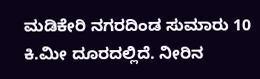ಮಡಿಕೇರಿ ನಗರದಿಂಡ ಸುಮಾರು 10 ಕಿ.ಮೀ ದೂರದಲ್ಲಿದೆ. ನೀರಿನ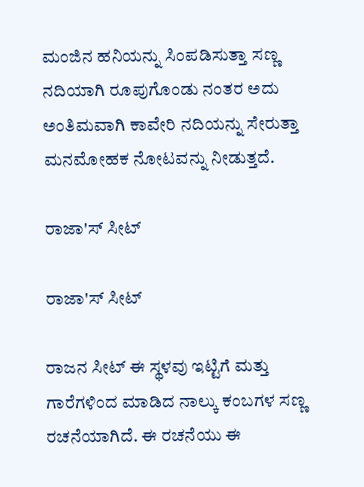ಮಂಜಿನ ಹನಿಯನ್ನು ಸಿಂಪಡಿಸುತ್ತಾ ಸಣ್ಣ ನದಿಯಾಗಿ ರೂಪುಗೊಂಡು ನಂತರ ಅದು ಅಂತಿಮವಾಗಿ ಕಾವೇರಿ ನದಿಯನ್ನು ಸೇರುತ್ತಾ ಮನಮೋಹಕ ನೋಟವನ್ನು ನೀಡುತ್ತದೆ.

ರಾಜಾ'ಸ್ ಸೀಟ್

ರಾಜಾ'ಸ್ ಸೀಟ್

ರಾಜನ ಸೀಟ್ ಈ ಸ್ಥಳವು ಇಟ್ಟಿಗೆ ಮತ್ತು ಗಾರೆಗಳಿಂದ ಮಾಡಿದ ನಾಲ್ಕು ಕಂಬಗಳ ಸಣ್ಣ ರಚನೆಯಾಗಿದೆ. ಈ ರಚನೆಯು ಈ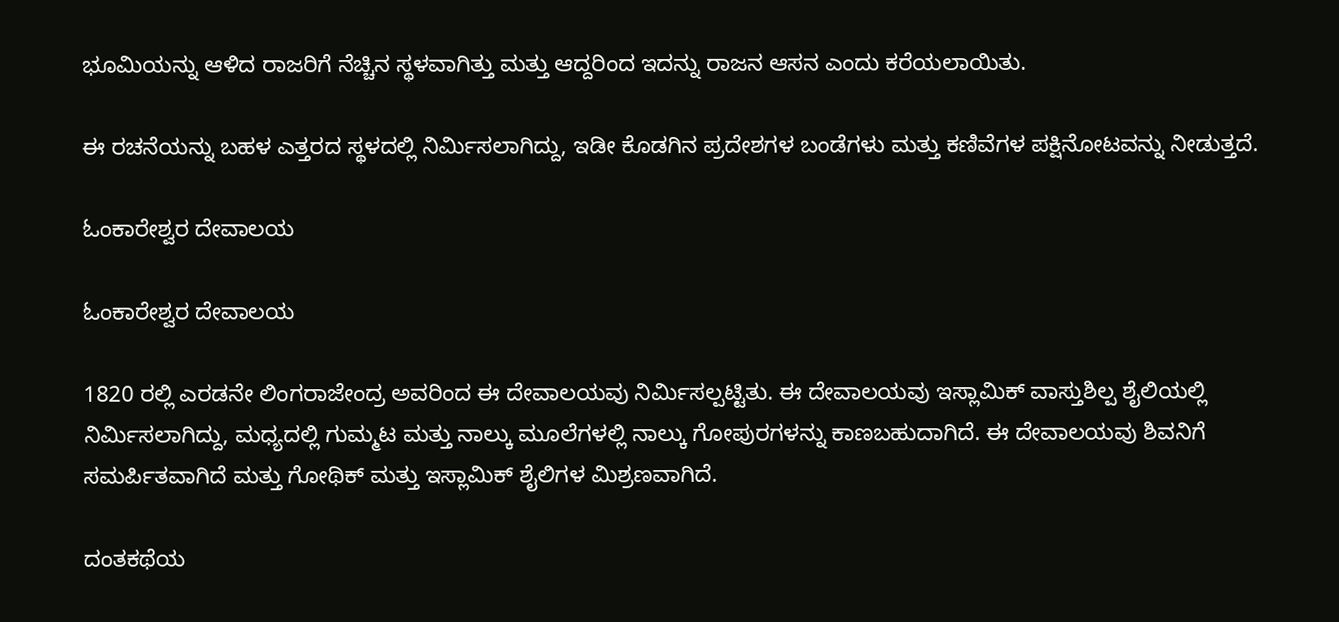ಭೂಮಿಯನ್ನು ಆಳಿದ ರಾಜರಿಗೆ ನೆಚ್ಚಿನ ಸ್ಥಳವಾಗಿತ್ತು ಮತ್ತು ಆದ್ದರಿಂದ ಇದನ್ನು ರಾಜನ ಆಸನ ಎಂದು ಕರೆಯಲಾಯಿತು.

ಈ ರಚನೆಯನ್ನು ಬಹಳ ಎತ್ತರದ ಸ್ಥಳದಲ್ಲಿ ನಿರ್ಮಿಸಲಾಗಿದ್ದು, ಇಡೀ ಕೊಡಗಿನ ಪ್ರದೇಶಗಳ ಬಂಡೆಗಳು ಮತ್ತು ಕಣಿವೆಗಳ ಪಕ್ಷಿನೋಟವನ್ನು ನೀಡುತ್ತದೆ.

ಓಂಕಾರೇಶ್ವರ ದೇವಾಲಯ

ಓಂಕಾರೇಶ್ವರ ದೇವಾಲಯ

1820 ರಲ್ಲಿ ಎರಡನೇ ಲಿಂಗರಾಜೇಂದ್ರ ಅವರಿಂದ ಈ ದೇವಾಲಯವು ನಿರ್ಮಿಸಲ್ಪಟ್ಟಿತು. ಈ ದೇವಾಲಯವು ಇಸ್ಲಾಮಿಕ್ ವಾಸ್ತುಶಿಲ್ಪ ಶೈಲಿಯಲ್ಲಿ ನಿರ್ಮಿಸಲಾಗಿದ್ದು, ಮಧ್ಯದಲ್ಲಿ ಗುಮ್ಮಟ ಮತ್ತು ನಾಲ್ಕು ಮೂಲೆಗಳಲ್ಲಿ ನಾಲ್ಕು ಗೋಪುರಗಳನ್ನು ಕಾಣಬಹುದಾಗಿದೆ. ಈ ದೇವಾಲಯವು ಶಿವನಿಗೆ ಸಮರ್ಪಿತವಾಗಿದೆ ಮತ್ತು ಗೋಥಿಕ್ ಮತ್ತು ಇಸ್ಲಾಮಿಕ್ ಶೈಲಿಗಳ ಮಿಶ್ರಣವಾಗಿದೆ.

ದಂತಕಥೆಯ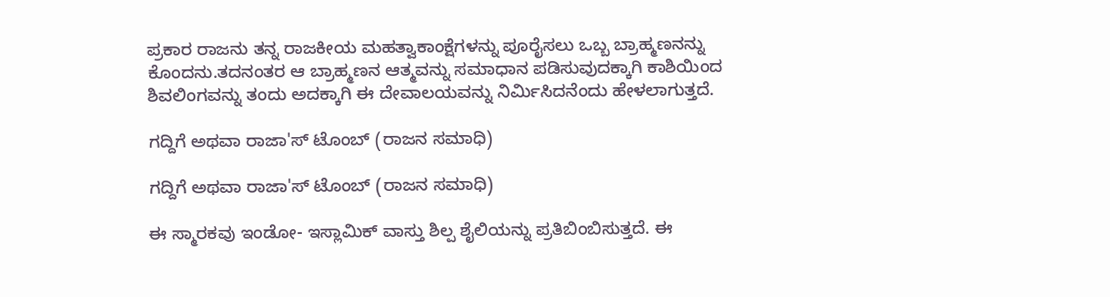ಪ್ರಕಾರ ರಾಜನು ತನ್ನ ರಾಜಕೀಯ ಮಹತ್ವಾಕಾಂಕ್ಷೆಗಳನ್ನು ಪೂರೈಸಲು ಒಬ್ಬ ಬ್ರಾಹ್ಮಣನನ್ನು ಕೊಂದನು.ತದನಂತರ ಆ ಬ್ರಾಹ್ಮಣನ ಆತ್ಮವನ್ನು ಸಮಾಧಾನ ಪಡಿಸುವುದಕ್ಕಾಗಿ ಕಾಶಿಯಿಂದ ಶಿವಲಿಂಗವನ್ನು ತಂದು ಅದಕ್ಕಾಗಿ ಈ ದೇವಾಲಯವನ್ನು ನಿರ್ಮಿಸಿದನೆಂದು ಹೇಳಲಾಗುತ್ತದೆ.

ಗದ್ದಿಗೆ ಅಥವಾ ರಾಜಾ'ಸ್ ಟೊಂಬ್ (ರಾಜನ ಸಮಾಧಿ)

ಗದ್ದಿಗೆ ಅಥವಾ ರಾಜಾ'ಸ್ ಟೊಂಬ್ (ರಾಜನ ಸಮಾಧಿ)

ಈ ಸ್ಮಾರಕವು ಇಂಡೋ- ಇಸ್ಲಾಮಿಕ್ ವಾಸ್ತು ಶಿಲ್ಪ ಶೈಲಿಯನ್ನು ಪ್ರತಿಬಿಂಬಿಸುತ್ತದೆ. ಈ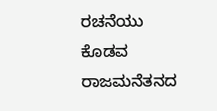ರಚನೆಯು ಕೊಡವ ರಾಜಮನೆತನದ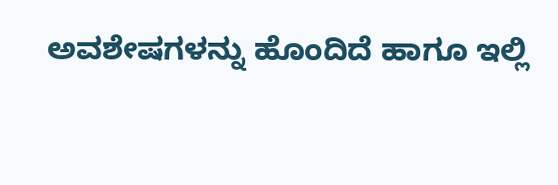ಅವಶೇಷಗಳನ್ನು ಹೊಂದಿದೆ ಹಾಗೂ ಇಲ್ಲಿ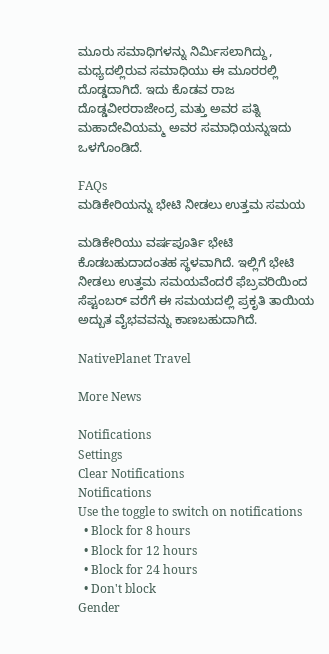ಮೂರು ಸಮಾಧಿಗಳನ್ನು ನಿರ್ಮಿಸಲಾಗಿದ್ದು, ಮಧ್ಯದಲ್ಲಿರುವ ಸಮಾಧಿಯು ಈ ಮೂರರಲ್ಲಿ ದೊಡ್ಡದಾಗಿದೆ. ಇದು ಕೊಡವ ರಾಜ ದೊಡ್ಡವೀರರಾಜೇಂದ್ರ ಮತ್ತು ಅವರ ಪತ್ನಿ ಮಹಾದೇವಿಯಮ್ಮ ಅವರ ಸಮಾಧಿಯನ್ನುಇದು ಒಳಗೊಂಡಿದೆ.

FAQs
ಮಡಿಕೇರಿಯನ್ನು ಭೇಟಿ ನೀಡಲು ಉತ್ತಮ ಸಮಯ

ಮಡಿಕೇರಿಯು ವರ್ಷಪೂರ್ತಿ ಭೇಟಿ ಕೊಡಬಹುದಾದಂತಹ ಸ್ಥಳವಾಗಿದೆ. ಇಲ್ಲಿಗೆ ಭೇಟಿ ನೀಡಲು ಉತ್ತಮ ಸಮಯವೆಂದರೆ ಫೆಬ್ರವರಿಯಿಂದ ಸೆಪ್ಟಂಬರ್ ವರೆಗೆ ಈ ಸಮಯದಲ್ಲಿ ಪ್ರಕೃತಿ ತಾಯಿಯ ಅದ್ಬುತ ವೈಭವವನ್ನು ಕಾಣಬಹುದಾಗಿದೆ.

NativePlanet Travel

More News

Notifications
Settings
Clear Notifications
Notifications
Use the toggle to switch on notifications
  • Block for 8 hours
  • Block for 12 hours
  • Block for 24 hours
  • Don't block
Gender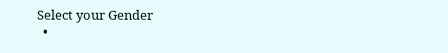Select your Gender
  •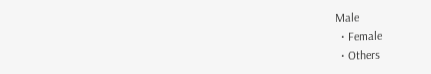Male
  • Female
  • Others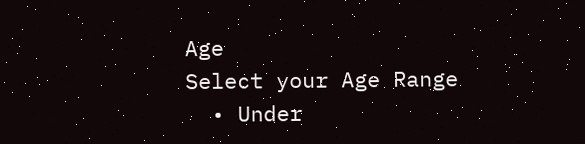Age
Select your Age Range
  • Under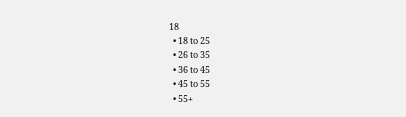18
  • 18 to 25
  • 26 to 35
  • 36 to 45
  • 45 to 55
  • 55+